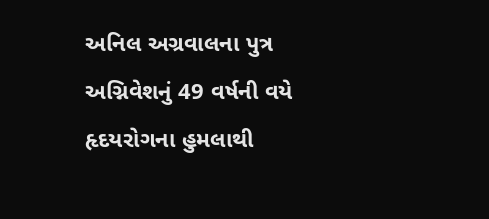અનિલ અગ્રવાલના પુત્ર અગ્નિવેશનું 49 વર્ષની વયે હૃદયરોગના હુમલાથી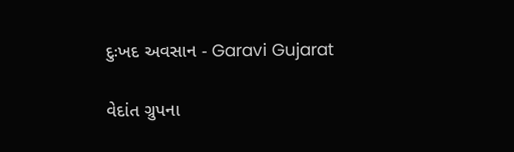દુઃખદ અવસાન - Garavi Gujarat

વેદાંત ગ્રુપના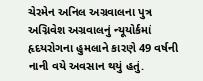ચેરમેન અનિલ અગ્રવાલના પુત્ર અગ્નિવેશ અગ્રવાલનું ન્યૂયોર્કમાં હૃદયરોગના હુમલાને કારણે 49 વર્ષની નાની વયે અવસાન થયું હતું.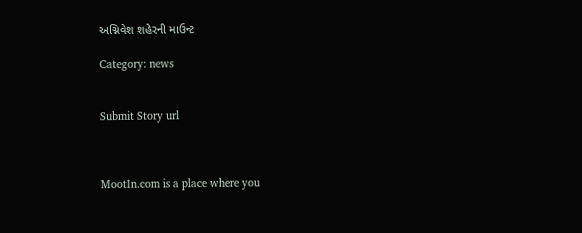અગ્નિવેશ શહેરની માઉન્ટ

Category: news


Submit Story url



MootIn.com is a place where you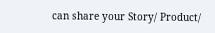can share your Story/ Product/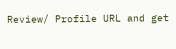Review/ Profile URL and get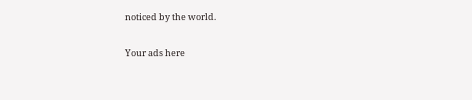noticed by the world.

Your ads here